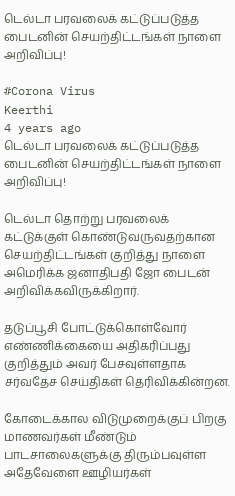டெல்டா பரவலைக் கட்டுப்படுத்த பைடனின் செயற்திட்டங்கள் நாளை அறிவிப்பு!

#Corona Virus
Keerthi
4 years ago
டெல்டா பரவலைக் கட்டுப்படுத்த பைடனின் செயற்திட்டங்கள் நாளை அறிவிப்பு!

டெல்டா தொற்று பரவலைக் கட்டுக்குள் கொண்டுவருவதற்கான செயற்திட்டங்கள் குறித்து நாளை அமெரிக்க ஜனாதிபதி ஜோ பைடன் அறிவிக்கவிருக்கிறார்.

தடுப்பூசி போட்டுக்கொள்வோர் எண்ணிக்கையை அதிகரிப்பது குறித்தும் அவர் பேசவுள்ளதாக சர்வதேச செய்திகள் தெரிவிக்கின்றன.

கோடைக்கால விடுமுறைக்குப் பிறகு மாணவர்கள் மீண்டும் பாடசாலைகளுக்கு திரும்பவுள்ள அதேவேளை ஊழியர்கள்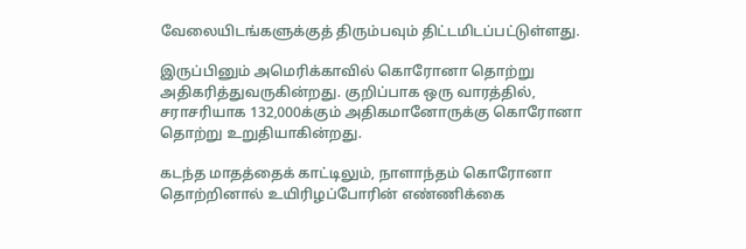வேலையிடங்களுக்குத் திரும்பவும் திட்டமிடப்பட்டுள்ளது.

இருப்பினும் அமெரிக்காவில் கொரோனா தொற்று அதிகரித்துவருகின்றது. குறிப்பாக ஒரு வாரத்தில், சராசரியாக 132,000க்கும் அதிகமானோருக்கு கொரோனா தொற்று உறுதியாகின்றது.

கடந்த மாதத்தைக் காட்டிலும், நாளாந்தம் கொரோனா தொற்றினால் உயிரிழப்போரின் எண்ணிக்கை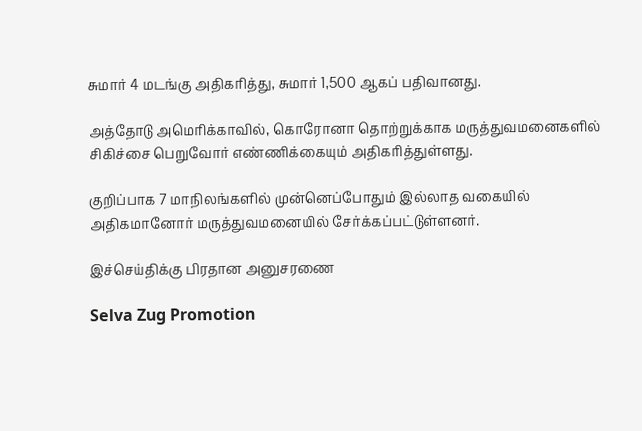சுமார் 4 மடங்கு அதிகரித்து, சுமார் 1,500 ஆகப் பதிவானது.

அத்தோடு அமெரிக்காவில், கொரோனா தொற்றுக்காக மருத்துவமனைகளில் சிகிச்சை பெறுவோர் எண்ணிக்கையும் அதிகரித்துள்ளது.

குறிப்பாக 7 மாநிலங்களில் முன்னெப்போதும் இல்லாத வகையில் அதிகமானோர் மருத்துவமனையில் சேர்க்கப்பட்டுள்ளனர்.

இச்செய்திக்கு பிரதான அனுசரணை

Selva Zug Promotion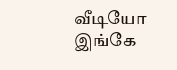வீடியோ இங்கே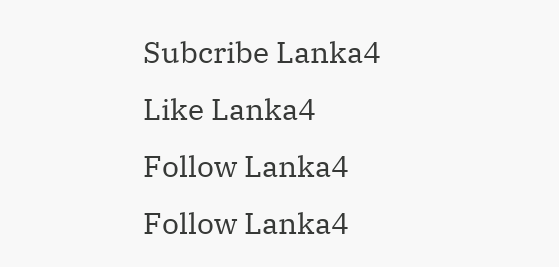Subcribe Lanka4
Like Lanka4
Follow Lanka4
Follow Lanka4